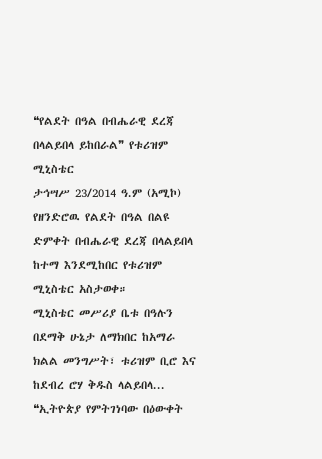❝የልደት በዓል በብሔራዊ ደረጃ በላልይበላ ይከበራል❞ የቱሪዝም ሚኒስቴር
ታኅሣሥ 23/2014 ዓ.ም (አሚኮ) የዘንድሮዉ የልደት በዓል በልዩ ድምቀት በብሔራዊ ደረጃ በላልይበላ ከተማ እንደሚከበር የቱሪዝም ሚኒስቴር አስታወቀ።
ሚኒስቴር መሥሪያ ቤቱ በዓሉን በደማቅ ሁኔታ ለማክበር ከአማራ ክልል መንግሥት፣ ቱሪዝም ቢሮ እና ከደብረ ሮሃ ቅዱስ ላልይበላ...
❝ኢትዮጵያ የምትገነባው በዕውቀት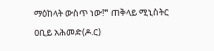ማዕከላት ውስጥ ነው!❞ ጠቅላይ ሚኒስትር ዐቢይ አሕመድ(ዶ.ር)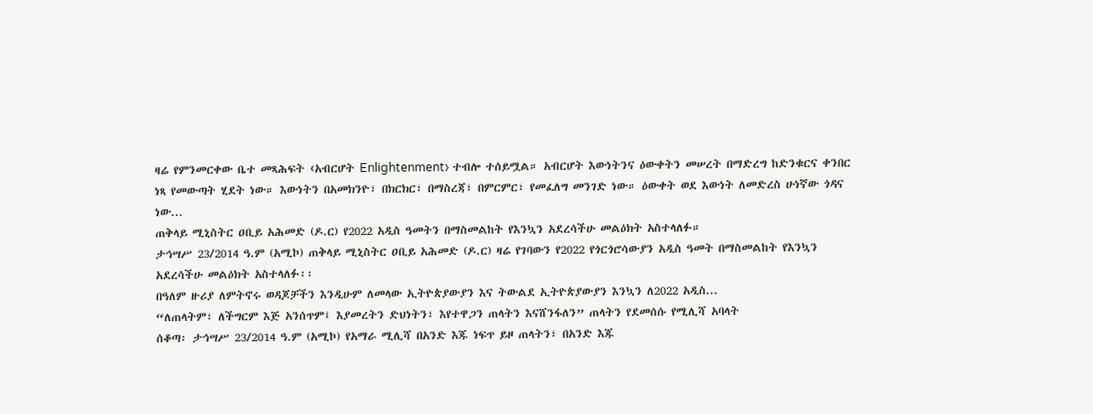ዛሬ የምንመርቀው ቤተ መጻሕፍት ‹አብርሆት Enlightenment› ተብሎ ተሰይሟል። አብርሆት እውነትንና ዕውቀትን መሠረት በማድረግ ከድንቁርና ቀንበር ነጻ የመውጣት ሂደት ነው። እውነትን በአመክንዮ፣ በክርክር፣ በማስረጃ፣ በምርምር፣ የመፈለግ መንገድ ነው። ዕውቀት ወደ እውነት ለመድረስ ሁነኛው ጎዳና ነው...
ጠቅላይ ሚኒስትር ዐቢይ አሕመድ (ዶ.ር) የ2022 አዲስ ዓመትን በማስመልከት የእንኳን አደረሳችሁ መልዕክት አስተላለፉ።
ታኅሣሥ 23/2014 ዓ.ም (አሚኮ) ጠቅላይ ሚኒስትር ዐቢይ አሕመድ (ዶ.ር) ዛሬ የገባውን የ2022 የጎርጎሮሳውያን አዲስ ዓመት በማስመልከት የእንኳን አደረሳችሁ መልዕክት አስተላለፉ፡፡
በዓለም ዙሪያ ለምትኖሩ ወዳጆቻችን እንዲሁም ለመላው ኢትዮጵያውያን እና ትውልደ ኢትዮጵያውያን እንኳን ለ2022 አዲስ...
“ለጠላትም፣ ለችግርም እጅ አንሰጥም፤ እያመረትን ድህነትን፣ እየተዋጋን ጠላትን እናሸንፋለን” ጠላትን የደመሰሱ የሚሊሻ አባላት
ሰቆጣ፡ ታኅሣሥ 23/2014 ዓ.ም (አሚኮ) የአማራ ሚሊሻ በአንድ እጁ ነፍጥ ይዞ ጠላትን፣ በአንድ እጁ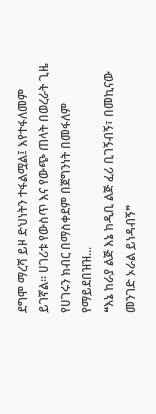ደግሞ ማረሻ ይዞ ድህነትን ተፋልሟል፤ እየተፋለመም ይገኛል። ሀገሪቱ የውስጥ እና የውጭ ጠላት በወረራት ጊዜ የሀገሩን ክብር በማስቀደም በጀግንነት በመፋለም የማይደበዝዝ...
❝እኔ ከራያ ልጅ እኔ ከዲቢ ልጅ ፈሪ ቢገኝብኝ፣ በመኪናው መንገድ ኦራል ይነዳብኝ❞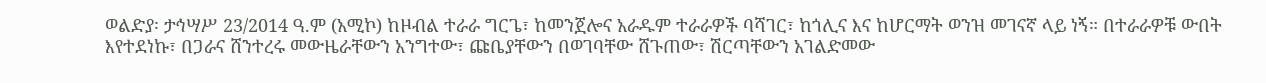ወልድያ፡ ታኅሣሥ 23/2014 ዓ.ም (አሚኮ) ከዞብል ተራራ ግርጌ፣ ከመንጀሎና አራዱም ተራራዎች ባሻገር፣ ከጎሊና እና ከሆርማት ወንዝ መገናኛ ላይ ነኝ። በተራራዎቹ ውበት እየተደነኩ፣ በጋራና ሸንተረሩ መውዜራቸውን አንግተው፣ ጩቤያቸውን በወገባቸው ሸጉጠው፣ ሽርጣቸውን አገልድመው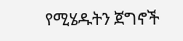የሚሄዱትን ጀግኖች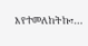እየተመለከትኩ፣...